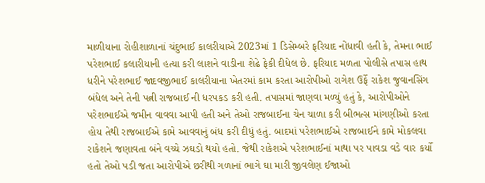માળીયાના રોહીશાળાનાં ચંદુભાઈ કાલરીયાએ 2023માં 1 ડિસેમ્બરે ફરિયાદ નોંધાવી હતી કે, તેમના ભાઈ પરેશભાઈ કલારીયાની હત્યા કરી લાશને વાડીના શેઢે ફેકી દીધેલ છે. ફરિયાદ મળતા પોલીસે તપાસ હાથ ધરીને પરેશભાઈ જાદવજીભાઈ કાલરીયાના ખેતરમાં કામ કરતા આરોપીઓ રાગેશ ઉર્ફે રાકેશ જુવાનસિંગ બંધેલ અને તેની પત્ની રાજબાઈ ની ધરપકડ કરી હતી. તપાસમાં જાણવા મળ્યું હતું કે, આરોપીઓને પરેશભાઈએ જમીન વાવવા આપી હતી અને તેઓ રાજબાઈના ચેન ચાળા કરી બીભત્સ માંગણીઓ કરતા હોય તેથી રાજબાઈએ કામે આવવાનું બંધ કરી દીધું હતું. બાદમાં પરેશભાઈએ રાજબાઈને કામે મોકલવા રાકેશને જણાવતા બંને વચ્ચે ઝઘડો થયો હતો. જેથી રાકેશએ પરેશભાઈનાં માથા પર પાવડા વડે વાર કર્યો હતો તેઓ પડી જતા આરોપીએ છરીથી ગળાનાં ભાગે ઘા મારી જીવલેણ ઈજાઓ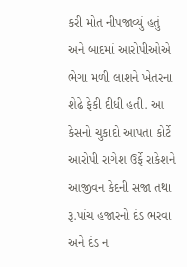કરી મોત નીપજાવ્યું હતું અને બાદમાં આરોપીઓએ ભેગા મળી લાશને ખેતરના શેઢે ફેકી દીધી હતી. આ કેસનો ચુકાદો આપતા કોર્ટે આરોપી રાગેશ ઉર્ફે રાકેશને આજીવન કેદની સજા તથા રૂ.પાંચ હજારનો દંડ ભરવા અને દંડ ન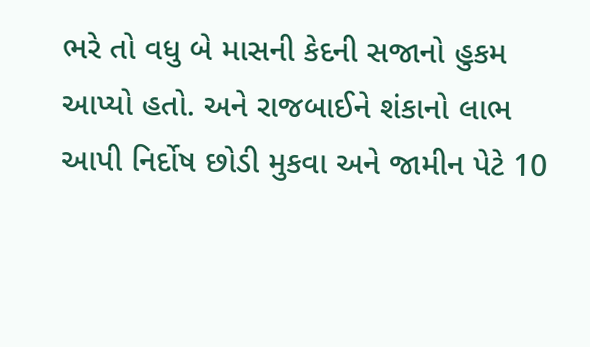ભરે તો વધુ બે માસની કેદની સજાનો હુકમ આપ્યો હતો. અને રાજબાઈને શંકાનો લાભ આપી નિર્દોષ છોડી મુકવા અને જામીન પેટે 10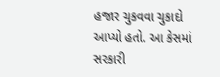હજાર ચુકવવા ચુકાદો આપ્યો હતો. આ કેસમાં સરકારી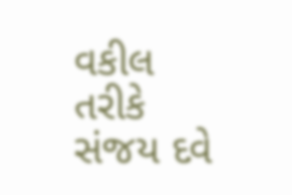વકીલ તરીકે સંજય દવે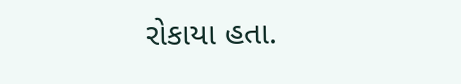રોકાયા હતા.